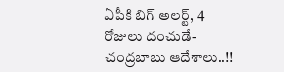ఏపీకి బిగ్ అలర్ట్, 4 రోజులు దంచుడే- చంద్రబాబు ఆదేశాలు..!!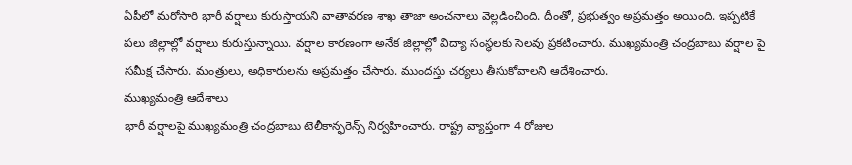ఏపీలో మరోసారి భారీ వర్షాలు కురుస్తాయని వాతావరణ శాఖ తాజా అంచనాలు వెల్లడించింది. దీంతో, ప్రభుత్వం అప్రమత్తం అయింది. ఇప్పటికే పలు జిల్లాల్లో వర్షాలు కురుస్తున్నాయి. వర్షాల కారణంగా అనేక జిల్లాల్లో విద్యా సంస్థలకు సెలవు ప్రకటించారు. ముఖ్యమంత్రి చంద్రబాబు వర్షాల పై సమీక్ష చేసారు. మంత్రులు, అధికారులను అప్రమత్తం చేసారు. ముందస్తు చర్యలు తీసుకోవాలని ఆదేశించారు.
ముఖ్యమంత్రి ఆదేశాలు
భారీ వర్షాలపై ముఖ్యమంత్రి చంద్రబాబు టెలీకాన్ఫరెన్స్ నిర్వహించారు. రాష్ట్ర వ్యాప్తంగా 4 రోజుల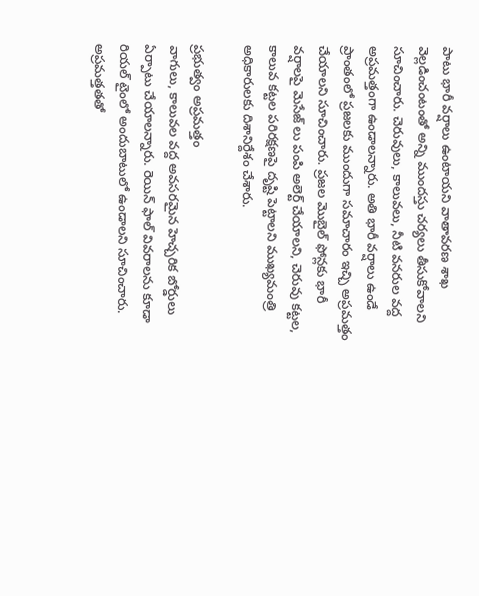పాటు భారీ వర్షాలు ఉంటాయని వాతావరణ శాఖ వెల్లడించంటంతో అన్ని ముందస్తు చర్యలు తీసుకోవాలని సూచించారు. చెరువులు, కాలువలు, నీటి వనరుల వద్ద అప్రమత్తంగా ఉండాలన్నారు. అతి భారీ వర్షాలు ఉండే ప్రాంతంలో ప్రజలకు ముందుగా సమాచారం ఇచ్చి అప్రమత్తం చేయాలని సూచించారు. ప్రజల మొబైల్ ఫోన్లకు భారీ వర్షాలపై మెసేజ్ లు పంపి అలెర్ట్ చేయాలని, చెరువు కట్టల, కాలువ కట్టల పరిరక్షణపై దృష్టి పెట్టాలని ముఖ్యమంత్రి అధికారులకు దిశానిర్దేశం చేశారు.

ప్రభుత్వం అప్రమత్తం
వాగులు, కాలువల వద్ద అవసరమైన హెచ్చరిక బోర్డులు ఏర్పాటు చేయాలన్నారు. రెయిన్ ఫాల్ వివరాలను కూడా రియల్ టైంలో అందుబాటులో ఉండాలని సూచించారు. అప్రమత్తతతో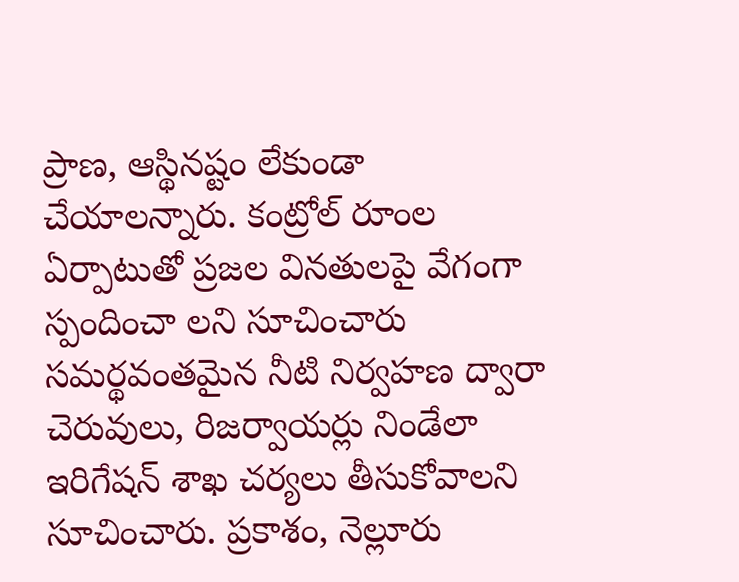ప్రాణ, ఆస్థినష్టం లేకుండా చేయాలన్నారు. కంట్రోల్ రూంల ఏర్పాటుతో ప్రజల వినతులపై వేగంగా స్పందించా లని సూచించారు సమర్థవంతమైన నీటి నిర్వహణ ద్వారా చెరువులు, రిజర్వాయర్లు నిండేలా ఇరిగేషన్ శాఖ చర్యలు తీసుకోవాలని సూచించారు. ప్రకాశం, నెల్లూరు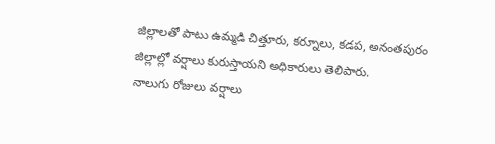జిల్లాలతో పాటు ఉమ్మడి చిత్తూరు, కర్నూలు, కడప, అనంతపురం జిల్లాల్లో వర్షాలు కురుస్తాయని అధికారులు తెలిపారు.
నాలుగు రోజులు వర్షాలు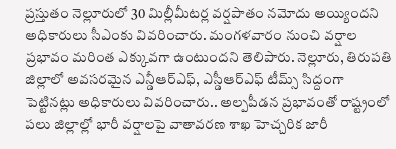ప్రస్తుతం నెల్లూరులో 30 మిల్లీమీటర్ల వర్షపాతం నమోదు అయ్యిందని అధికారులు సీఎంకు వివరించారు. మంగళవారం నుంచి వర్షాల ప్రభావం మరింత ఎక్కువగా ఉంటుందని తెలిపారు. నెల్లూరు, తిరుపతి జిల్లాలో అవసరమైన ఎన్డీఆర్ఎఫ్, ఎస్డీఆర్ఎఫ్ టీమ్స్ సిద్దంగా పెట్టినట్లు అధికారులు వివరించారు.. అల్పపీడన ప్రభావంతో రాష్ట్రంలో పలు జిల్లాల్లో భారీ వర్షాలపై వాతావరణ శాఖ హెచ్చరిక జారీ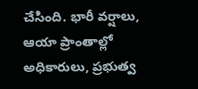చేసింది. భారీ వర్షాలు, ఆయా ప్రాంతాల్లో అధికారులు, ప్రభుత్వ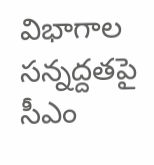విభాగాల సన్నద్దతపై సీఎం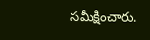సమీక్షించారు.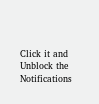Click it and Unblock the Notifications